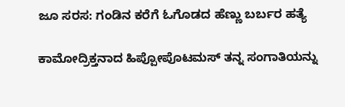ಜೂ ಸರಸ: ಗಂಡಿನ ಕರೆಗೆ ಓಗೊಡದ ಹೆಣ್ಣು ಬರ್ಬರ ಹತ್ಯೆ

ಕಾಮೋದ್ರಿಕ್ತನಾದ ಹಿಪ್ಪೋಪೊಟಮಸ್ ತನ್ನ ಸಂಗಾತಿಯನ್ನು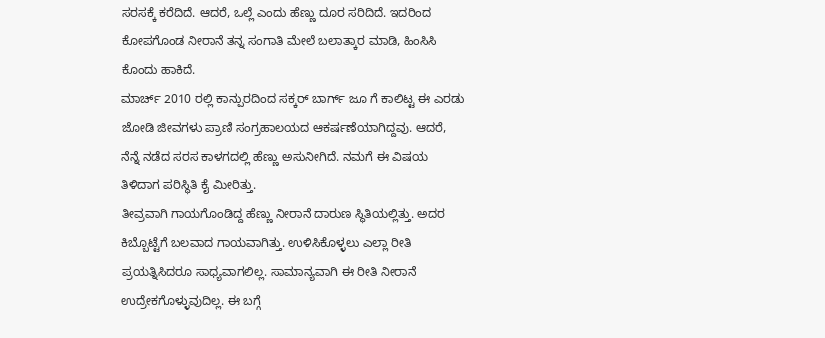ಸರಸಕ್ಕೆ ಕರೆದಿದೆ. ಆದರೆ, ಒಲ್ಲೆ ಎಂದು ಹೆಣ್ಣು ದೂರ ಸರಿದಿದೆ. ಇದರಿಂದ ಕೋಪಗೊಂಡ ನೀರಾನೆ ತನ್ನ ಸಂಗಾತಿ ಮೇಲೆ ಬಲಾತ್ಕಾರ ಮಾಡಿ, ಹಿಂಸಿಸಿ ಕೊಂದು ಹಾಕಿದೆ.
ಮಾರ್ಚ್ 2010 ರಲ್ಲಿ ಕಾನ್ಪುರದಿಂದ ಸಕ್ಕರ್ ಬಾರ್ಗ್ ಜೂ ಗೆ ಕಾಲಿಟ್ಟ ಈ ಎರಡು ಜೋಡಿ ಜೀವಗಳು ಪ್ರಾಣಿ ಸಂಗ್ರಹಾಲಯದ ಆಕರ್ಷಣೆಯಾಗಿದ್ದವು. ಆದರೆ, ನೆನ್ನೆ ನಡೆದ ಸರಸ ಕಾಳಗದಲ್ಲಿ ಹೆಣ್ಣು ಅಸುನೀಗಿದೆ. ನಮಗೆ ಈ ವಿಷಯ ತಿಳಿದಾಗ ಪರಿಸ್ಥಿತಿ ಕೈ ಮೀರಿತ್ತು.
ತೀವ್ರವಾಗಿ ಗಾಯಗೊಂಡಿದ್ದ ಹೆಣ್ಣು ನೀರಾನೆ ದಾರುಣ ಸ್ಥಿತಿಯಲ್ಲಿತ್ತು. ಅದರ ಕಿಬ್ಬೊಟ್ಟೆಗೆ ಬಲವಾದ ಗಾಯವಾಗಿತ್ತು. ಉಳಿಸಿಕೊಳ್ಳಲು ಎಲ್ಲಾ ರೀತಿ ಪ್ರಯತ್ನಿಸಿದರೂ ಸಾಧ್ಯವಾಗಲಿಲ್ಲ. ಸಾಮಾನ್ಯವಾಗಿ ಈ ರೀತಿ ನೀರಾನೆ ಉದ್ರೇಕಗೊಳ್ಳುವುದಿಲ್ಲ. ಈ ಬಗ್ಗೆ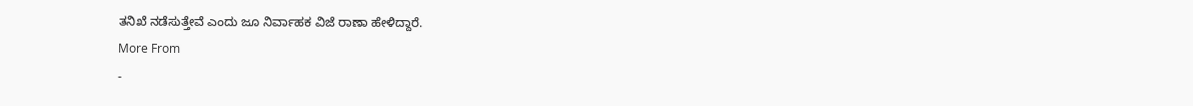ತನಿಖೆ ನಡೆಸುತ್ತೇವೆ ಎಂದು ಜೂ ನಿರ್ವಾಹಕ ವಿಜೆ ರಾಣಾ ಹೇಳಿದ್ದಾರೆ.
More From
-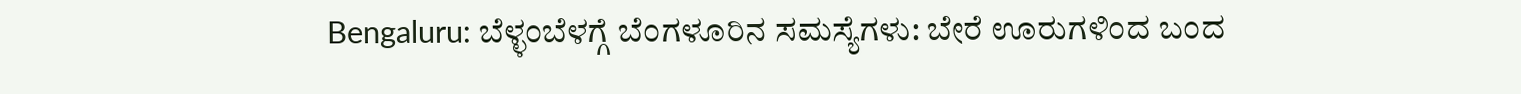Bengaluru: ಬೆಳ್ಳಂಬೆಳಗ್ಗೆ ಬೆಂಗಳೂರಿನ ಸಮಸ್ಯೆಗಳು: ಬೇರೆ ಊರುಗಳಿಂದ ಬಂದ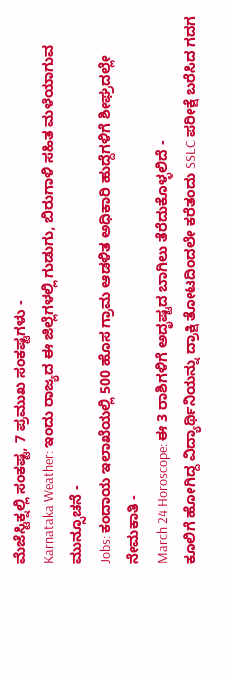ಮೆಜೆಸ್ಟಿಕ್ನಲ್ಲಿ ಸಂಕಷ್ಟ, 7 ಪ್ರಮುಖ ಸಂಕಷ್ಟಗಳು -
Karnataka Weather: ಇಂದು ರಾಜ್ಯದ ಈ ಜಿಲ್ಲೆಗಳಲ್ಲಿ ಗುಡುಗು, ಬಿರುಗಾಳಿ ಸಹಿತ ಮಳೆಯಾಗುವ ಮುನ್ಸೂಚನೆ -
Jobs: ಕಂದಾಯ ಇಲಾಖೆಯಲ್ಲಿ 500 ಹೊಸ ಗ್ರಾಮ ಆಡಳಿತ ಅಧಿಕಾರಿ ಹುದ್ದೆಗಳಿಗೆ ಶೀಘ್ರದಲ್ಲೇ ನೇಮಕಾತಿ -
March 24 Horoscope: ಈ 3 ರಾಶಿಗಳಿಗೆ ಅದೃಷ್ಟದ ಬಾಗಿಲು ತೆರೆದುಕೊಳ್ಳಲಿದೆ -
ಕೂಲಿಗೆ ಹೋಗಿದ್ದ ವಿದ್ಯಾರ್ಥಿನಿಯನ್ನು ದ್ರಾಕ್ಷಿ ತೋಟದಿಂದಲೇ ಕರೆತಂದು SSLC ಪರೀಕ್ಷೆ ಬರೆಸಿದ ಗದಗ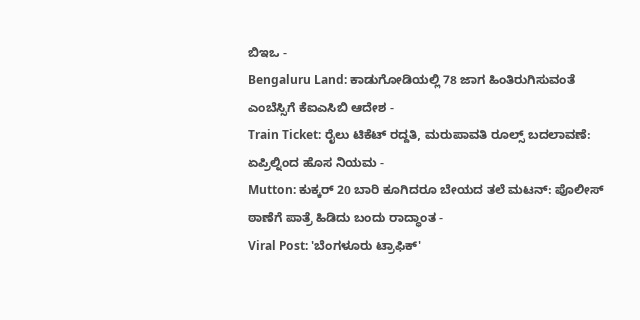ಬಿಇಒ -
Bengaluru Land: ಕಾಡುಗೋಡಿಯಲ್ಲಿ 78 ಜಾಗ ಹಿಂತಿರುಗಿಸುವಂತೆ ಎಂಬೆಸ್ಸಿಗೆ ಕೆಐಎಸಿಬಿ ಆದೇಶ -
Train Ticket: ರೈಲು ಟಿಕೆಟ್ ರದ್ದತಿ, ಮರುಪಾವತಿ ರೂಲ್ಸ್ ಬದಲಾವಣೆ: ಏಪ್ರಿಲ್ನಿಂದ ಹೊಸ ನಿಯಮ -
Mutton: ಕುಕ್ಕರ್ 20 ಬಾರಿ ಕೂಗಿದರೂ ಬೇಯದ ತಲೆ ಮಟನ್: ಪೊಲೀಸ್ ಠಾಣೆಗೆ ಪಾತ್ರೆ ಹಿಡಿದು ಬಂದು ರಾದ್ಧಾಂತ -
Viral Post: 'ಬೆಂಗಳೂರು ಟ್ರಾಫಿಕ್'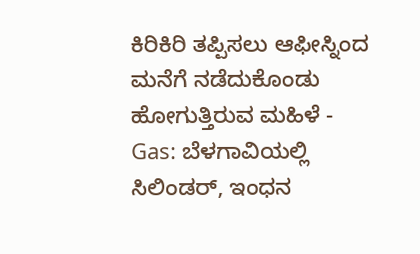ಕಿರಿಕಿರಿ ತಪ್ಪಿಸಲು ಆಫೀಸ್ನಿಂದ ಮನೆಗೆ ನಡೆದುಕೊಂಡು ಹೋಗುತ್ತಿರುವ ಮಹಿಳೆ -
Gas: ಬೆಳಗಾವಿಯಲ್ಲಿ ಸಿಲಿಂಡರ್, ಇಂಧನ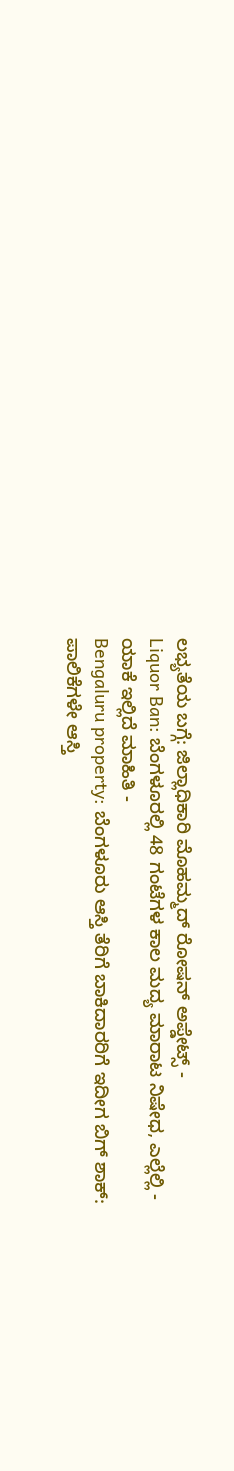ಲಭ್ಯತೆಯ ಬಗ್ಗೆ: ಜಿಲ್ಲಾಧಿಕಾರಿ ಮೊಹಮ್ಮದ್ ರೋಷನ್ ಅಪ್ಡೇಟ್ಸ್ -
Liquor Ban: ಬೆಂಗಳೂರಲ್ಲಿ 48 ಗಂಟೆಗಳ ಕಾಲ ಮದ್ಯ ಮಾರಾಟ ನಿಷೇಧ, ಎಲ್ಲೆಲ್ಲಿ - ಯಾಕೆ ಇಲ್ಲಿದೆ ಮಾಹಿತಿ -
Bengaluru property: ಬೆಂಗಳೂರು ಆಸ್ತಿ ತೆರಿಗೆ ಬಾಕಿದಾರರಿಗೆ ಇದೀಗ ಬಿಗ್ ಶಾಕ್: ಪಾಲಿಕೆಗಳೇ ಆಸ್ತಿ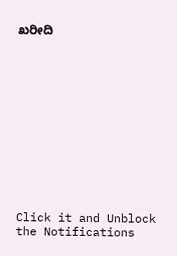ಖರೀದಿ












Click it and Unblock the Notifications